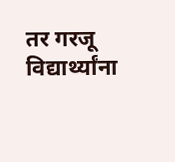तर गरजू विद्यार्थ्यांना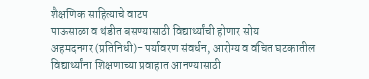शैक्षणिक साहित्याचे वाटप
पाऊसाळा व थंडीत बसण्यासाठी विद्यार्थ्यांची होणार सोय
अहमदनगर (प्रतिनिधी)- पर्यावरण संवर्धन, आरोग्य व वंचित घटकातील विद्यार्थ्यांना शिक्षणाच्या प्रवाहात आनण्यासाठी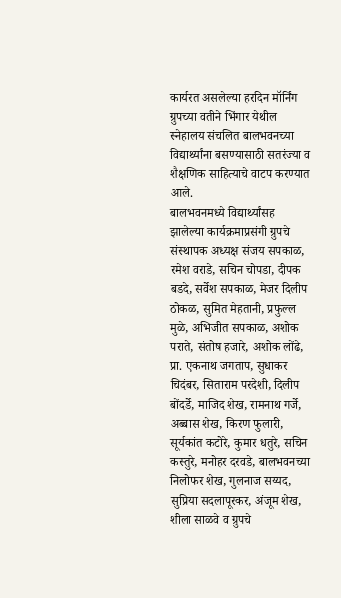कार्यरत असलेल्या हरदिन मॉर्निंग ग्रुपच्या वतीने भिंगार येथील स्नेहालय संचलित बालभवनच्या विद्यार्थ्यांना बसण्यासाठी सतरंज्या व शैक्षणिक साहित्याचे वाटप करण्यात आले.
बालभवनमध्ये विद्यार्थ्यांसह झालेल्या कार्यक्रमाप्रसंगी ग्रुपचे संस्थापक अध्यक्ष संजय सपकाळ, रमेश वराडे, सचिन चोपडा, दीपक बडदे, सर्वेश सपकाळ, मेजर दिलीप ठोकळ, सुमित मेहतानी, प्रफुल्ल मुळे, अभिजीत सपकाळ, अशोक पराते, संतोष हजारे, अशोक लोंढे, प्रा. एकनाथ जगताप, सुधाकर चिदंबर, सिताराम परदेशी, दिलीप बोंदर्डे, माजिद शेख, रामनाथ गर्जे, अब्बास शेख, किरण फुलारी, सूर्यकांत कटोरे, कुमार धतुरे, सचिन कस्तुरे, मनोहर दरवडे, बालभवनच्या निलोफर शेख, गुलनाज सय्यद, सुप्रिया सदलापूरकर, अंजूम शेख, शीला साळवे व ग्रुपचे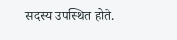सदस्य उपस्थित होते.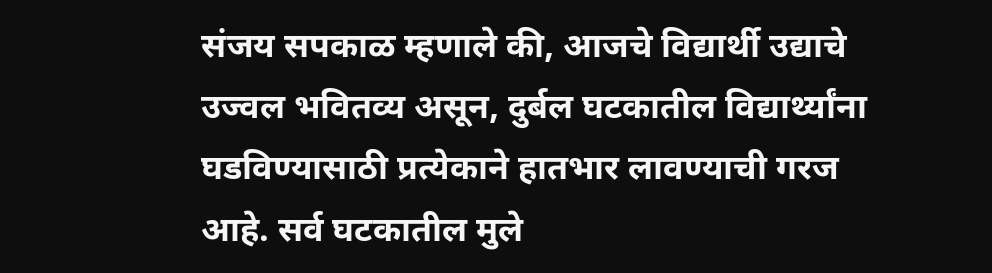संजय सपकाळ म्हणाले की, आजचे विद्यार्थी उद्याचे उज्वल भवितव्य असून, दुर्बल घटकातील विद्यार्थ्यांना घडविण्यासाठी प्रत्येकाने हातभार लावण्याची गरज आहे. सर्व घटकातील मुले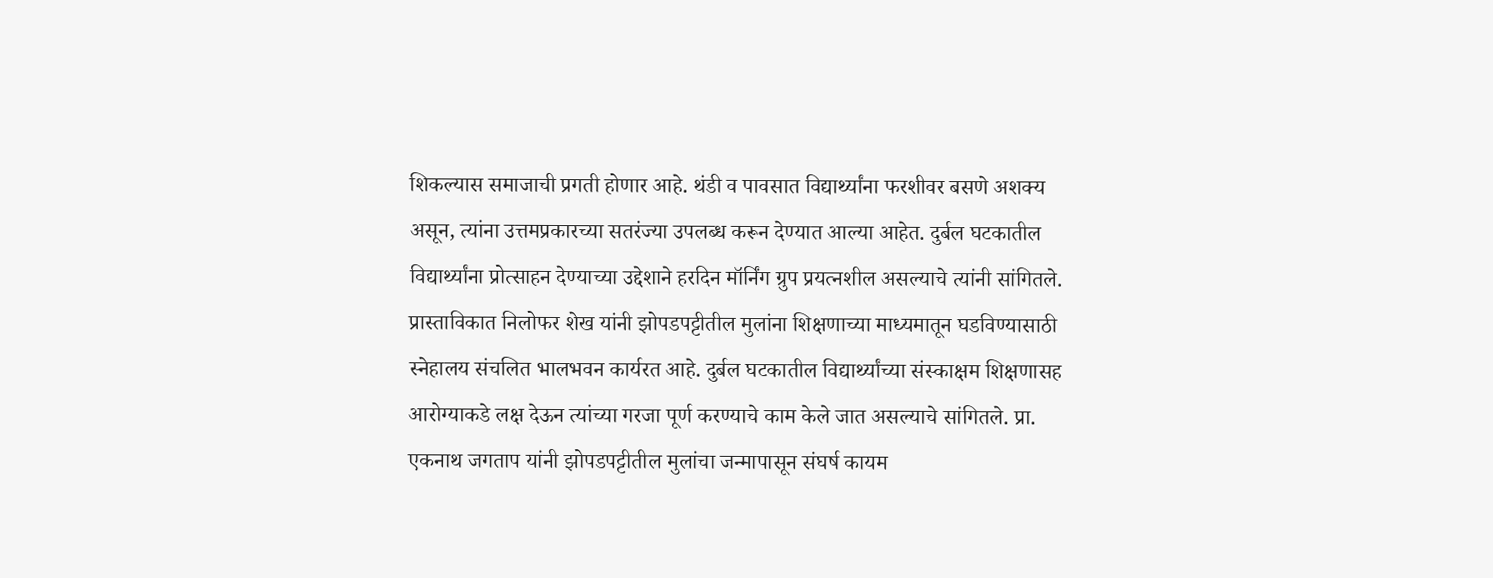शिकल्यास समाजाची प्रगती होणार आहे. थंडी व पावसात विद्यार्थ्यांना फरशीवर बसणे अशक्य असून, त्यांना उत्तमप्रकारच्या सतरंज्या उपलब्ध करून देण्यात आल्या आहेत. दुर्बल घटकातील विद्यार्थ्यांना प्रोत्साहन देण्याच्या उद्देशाने हरदिन मॉर्निंग ग्रुप प्रयत्नशील असल्याचे त्यांनी सांगितले.
प्रास्ताविकात निलोफर शेख यांनी झोपडपट्टीतील मुलांना शिक्षणाच्या माध्यमातून घडविण्यासाठी स्नेहालय संचलित भालभवन कार्यरत आहे. दुर्बल घटकातील विद्यार्थ्यांच्या संस्काक्षम शिक्षणासह आरोग्याकडे लक्ष देऊन त्यांच्या गरजा पूर्ण करण्याचे काम केले जात असल्याचे सांगितले. प्रा. एकनाथ जगताप यांनी झोपडपट्टीतील मुलांचा जन्मापासून संघर्ष कायम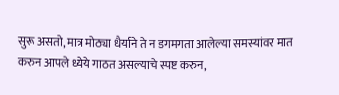सुरू असतो, मात्र मोठ्या धैर्याने ते न डगमगता आलेल्या समस्यांवर मात करुन आपले ध्येये गाठत असल्याचे स्पष्ट करुन,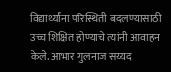विद्यार्थ्यांना परिस्थिती बदलण्यासाठी उच्च शिक्षित होण्याचे त्यांनी आवाहन केले. आभार गुलनाज सय्यद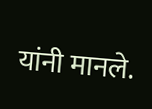यांनी मानले.